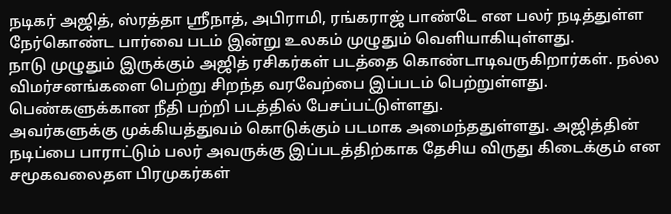நடிகர் அஜித், ஸ்ரத்தா ஸ்ரீநாத், அபிராமி, ரங்கராஜ் பாண்டே என பலர் நடித்துள்ள நேர்கொண்ட பார்வை படம் இன்று உலகம் முழுதும் வெளியாகியுள்ளது.
நாடு முழுதும் இருக்கும் அஜித் ரசிகர்கள் படத்தை கொண்டாடிவருகிறார்கள். நல்ல விமர்சனங்களை பெற்று சிறந்த வரவேற்பை இப்படம் பெற்றுள்ளது. பெண்களுக்கான நீதி பற்றி படத்தில் பேசப்பட்டுள்ளது.
அவர்களுக்கு முக்கியத்துவம் கொடுக்கும் படமாக அமைந்ததுள்ளது. அஜித்தின் நடிப்பை பாராட்டும் பலர் அவருக்கு இப்படத்திற்காக தேசிய விருது கிடைக்கும் என சமூகவலைதள பிரமுகர்கள்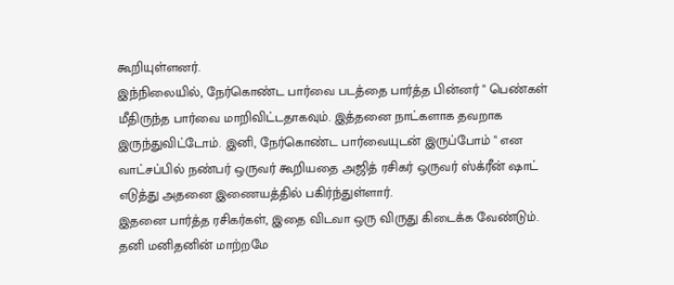கூறியுள்ளனர்.
இந்நிலையில், நேர்கொண்ட பார்வை படத்தை பார்த்த பின்னர் " பெண்கள் மீதிருந்த பார்வை மாறிவிட்டதாகவும். இத்தனை நாட்களாக தவறாக இருந்துவிட்டோம். இனி, நேர்கொண்ட பார்வையுடன் இருப்போம் " என வாட்சப்பில் நண்பர் ஒருவர் கூறியதை அஜித் ரசிகர் ஒருவர் ஸ்க்ரீன் ஷாட் எடுத்து அதனை இணையத்தில் பகிர்ந்துள்ளார்.
இதனை பார்த்த ரசிகர்கள், இதை விடவா ஒரு விருது கிடைக்க வேண்டும். தனி மனிதனின் மாற்றமே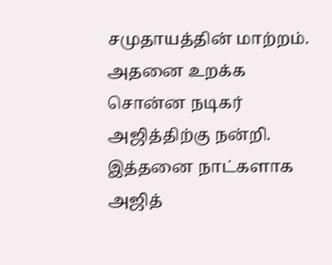சமுதாயத்தின் மாற்றம். அதனை உறக்க சொன்ன நடிகர் அஜித்திற்கு நன்றி.
இத்தனை நாட்களாக அஜித்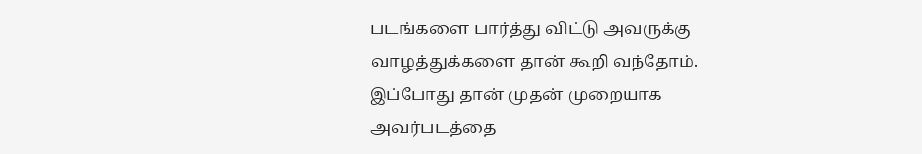படங்களை பார்த்து விட்டு அவருக்கு வாழத்துக்களை தான் கூறி வந்தோம். இப்போது தான் முதன் முறையாக அவர்படத்தை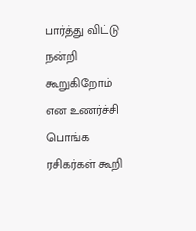பார்த்து விட்டு நன்றி கூறுகிறோம் என உணர்ச்சி பொங்க ரசிகர்கள் கூறி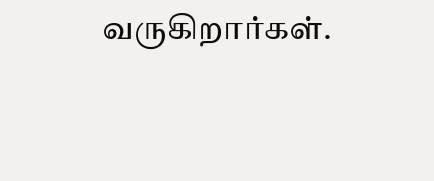வருகிறார்கள்.